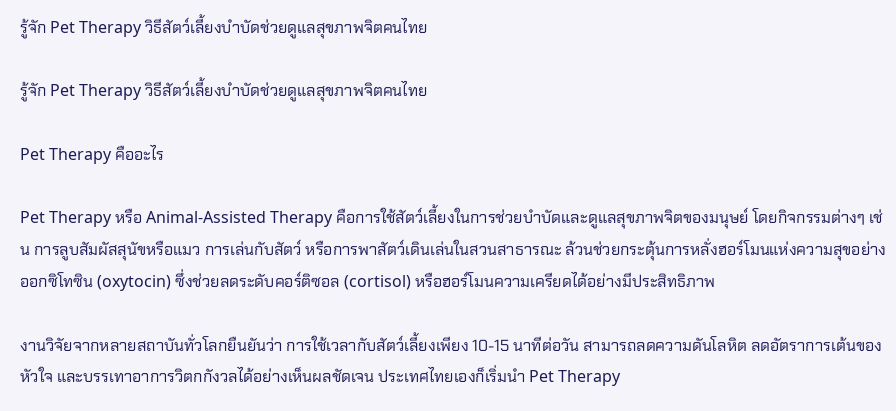รู้จัก Pet Therapy วิธีสัตว์เลี้ยงบำบัดช่วยดูแลสุขภาพจิตคนไทย

รู้จัก Pet Therapy วิธีสัตว์เลี้ยงบำบัดช่วยดูแลสุขภาพจิตคนไทย

Pet Therapy คืออะไร

Pet Therapy หรือ Animal-Assisted Therapy คือการใช้สัตว์เลี้ยงในการช่วยบำบัดและดูแลสุขภาพจิตของมนุษย์ โดยกิจกรรมต่างๆ เช่น การลูบสัมผัสสุนัขหรือแมว การเล่นกับสัตว์ หรือการพาสัตว์เดินเล่นในสวนสาธารณะ ล้วนช่วยกระตุ้นการหลั่งฮอร์โมนแห่งความสุขอย่าง ออกซิโทซิน (oxytocin) ซึ่งช่วยลดระดับคอร์ติซอล (cortisol) หรือฮอร์โมนความเครียดได้อย่างมีประสิทธิภาพ

งานวิจัยจากหลายสถาบันทั่วโลกยืนยันว่า การใช้เวลากับสัตว์เลี้ยงเพียง 10-15 นาทีต่อวัน สามารถลดความดันโลหิต ลดอัตราการเต้นของหัวใจ และบรรเทาอาการวิตกกังวลได้อย่างเห็นผลชัดเจน ประเทศไทยเองก็เริ่มนำ Pet Therapy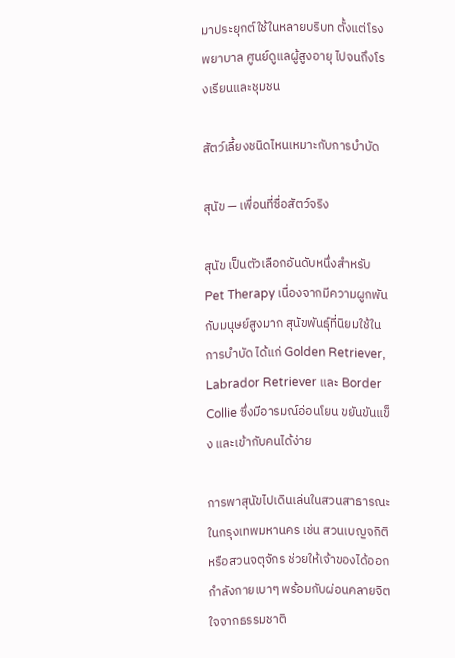มาประยุกต์ใช้ในหลายบริบท ตั้งแต่โรงพยาบาล ศูนย์ดูแลผู้สูงอายุ ไปจนถึงโรงเรียนและชุมชน

สัตว์เลี้ยงชนิดไหนเหมาะกับการบำบัด

สุนัข — เพื่อนที่ซื่อสัตว์จริง

สุนัข เป็นตัวเลือกอันดับหนึ่งสำหรับ Pet Therapy เนื่องจากมีความผูกพันกับมนุษย์สูงมาก สุนัขพันธุ์ที่นิยมใช้ในการบำบัด ได้แก่ Golden Retriever, Labrador Retriever และ Border Collie ซึ่งมีอารมณ์อ่อนโยน ขยันขันแข็ง และเข้ากับคนได้ง่าย

การพาสุนัขไปเดินเล่นในสวนสาธารณะในกรุงเทพมหานคร เช่น สวนเบญจกิติ หรือสวนจตุจักร ช่วยให้เจ้าของได้ออกกำลังกายเบาๆ พร้อมกับผ่อนคลายจิตใจจากธรรมชาติ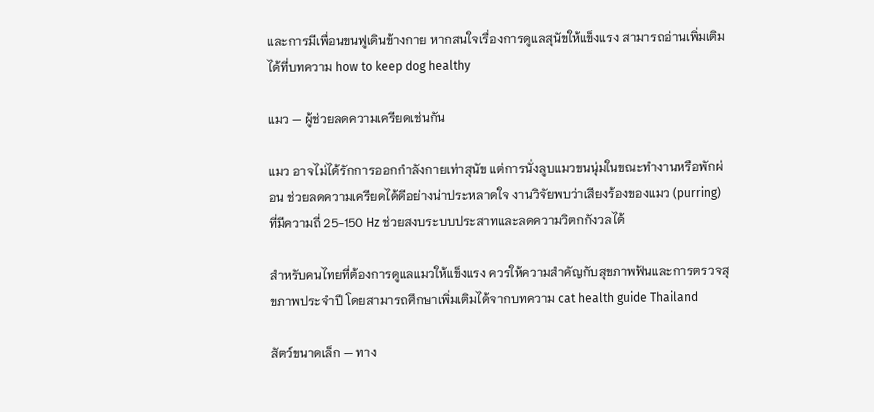และการมีเพื่อนขนฟูเดินข้างกาย หากสนใจเรื่องการดูแลสุนัขให้แข็งแรง สามารถอ่านเพิ่มเติมได้ที่บทความ how to keep dog healthy

แมว — ผู้ช่วยลดความเครียดเช่นกัน

แมว อาจไม่ได้รักการออกกำลังกายเท่าสุนัข แต่การนั่งลูบแมวขนนุ่มในขณะทำงานหรือพักผ่อน ช่วยลดความเครียดได้ดีอย่างน่าประหลาดใจ งานวิจัยพบว่าเสียงร้องของแมว (purring) ที่มีความถี่ 25-150 Hz ช่วยสงบระบบประสาทและลดความวิตกกังวลได้

สำหรับคนไทยที่ต้องการดูแลแมวให้แข็งแรง ควรให้ความสำคัญกับสุขภาพฟันและการตรวจสุขภาพประจำปี โดยสามารถศึกษาเพิ่มเติมได้จากบทความ cat health guide Thailand

สัตว์ขนาดเล็ก — ทาง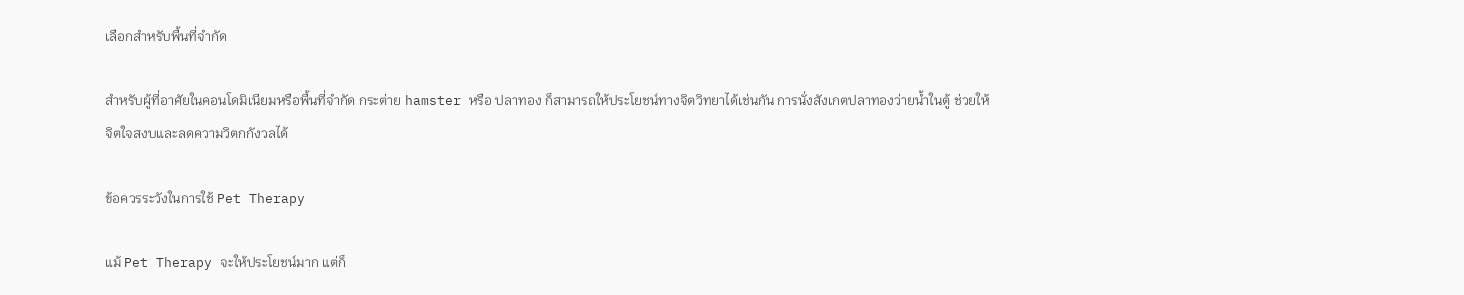เลือกสำหรับพื้นที่จำกัด

สำหรับผู้ที่อาศัยในคอนโดมิเนียมหรือพื้นที่จำกัด กระต่าย hamster หรือ ปลาทอง ก็สามารถให้ประโยชน์ทางจิตวิทยาได้เช่นกัน การนั่งสังเกตปลาทองว่ายน้ำในตู้ ช่วยให้จิตใจสงบและลดความวิตกกังวลได้

ข้อควรระวังในการใช้ Pet Therapy

แม้ Pet Therapy จะให้ประโยชน์มาก แต่ก็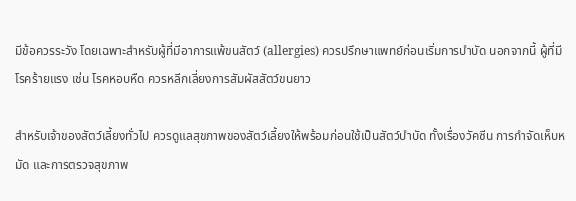มีข้อควรระวัง โดยเฉพาะสำหรับผู้ที่มีอาการแพ้ขนสัตว์ (allergies) ควรปรึกษาแพทย์ก่อนเริ่มการบำบัด นอกจากนี้ ผู้ที่มีโรคร้ายแรง เช่น โรคหอบหืด ควรหลีกเลี่ยงการสัมผัสสัตว์ขนยาว

สำหรับเจ้าของสัตว์เลี้ยงทั่วไป ควรดูแลสุขภาพของสัตว์เลี้ยงให้พร้อมก่อนใช้เป็นสัตว์บำบัด ทั้งเรื่องวัคซีน การกำจัดเห็บหมัด และการตรวจสุขภาพ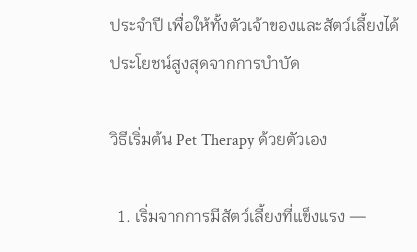ประจำปี เพื่อให้ทั้งตัวเจ้าของและสัตว์เลี้ยงได้ประโยชน์สูงสุดจากการบำบัด

วิธีเริ่มต้น Pet Therapy ด้วยตัวเอง

  1. เริ่มจากการมีสัตว์เลี้ยงที่แข็งแรง —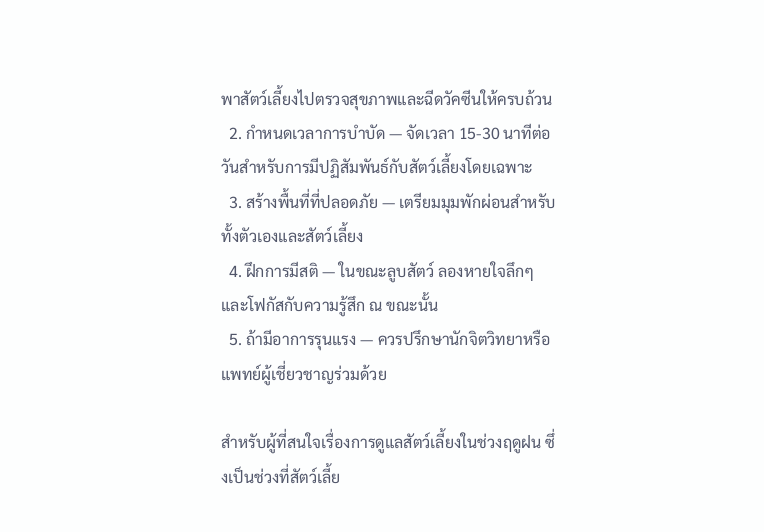พาสัตว์เลี้ยงไปตรวจสุขภาพและฉีดวัคซีนให้ครบถ้วน
  2. กำหนดเวลาการบำบัด — จัดเวลา 15-30 นาทีต่อวันสำหรับการมีปฏิสัมพันธ์กับสัตว์เลี้ยงโดยเฉพาะ
  3. สร้างพื้นที่ที่ปลอดภัย — เตรียมมุมพักผ่อนสำหรับทั้งตัวเองและสัตว์เลี้ยง
  4. ฝึกการมีสติ — ในขณะลูบสัตว์ ลองหายใจลึกๆ และโฟกัสกับความรู้สึก ณ ขณะนั้น
  5. ถ้ามีอาการรุนแรง — ควรปรึกษานักจิตวิทยาหรือแพทย์ผู้เชี่ยวชาญร่วมด้วย

สำหรับผู้ที่สนใจเรื่องการดูแลสัตว์เลี้ยงในช่วงฤดูฝน ซึ่งเป็นช่วงที่สัตว์เลี้ย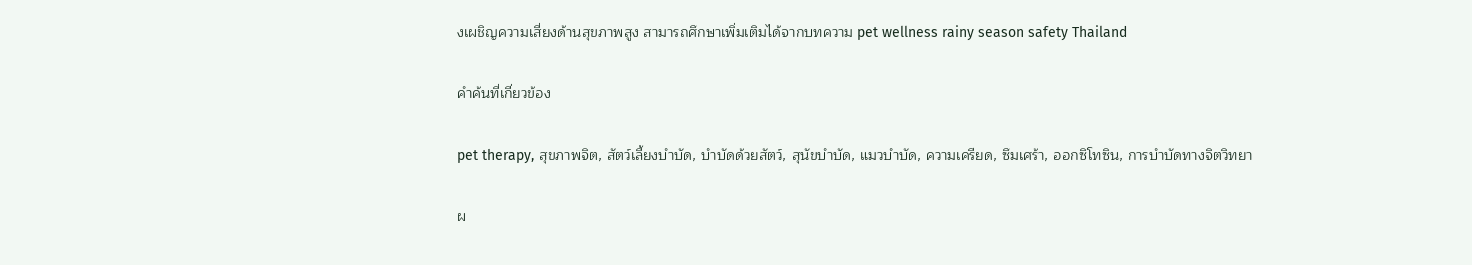งเผชิญความเสี่ยงด้านสุขภาพสูง สามารถศึกษาเพิ่มเติมได้จากบทความ pet wellness rainy season safety Thailand

คำค้นที่เกี่ยวข้อง

pet therapy, สุขภาพจิต, สัตว์เลี้ยงบำบัด, บำบัดด้วยสัตว์, สุนัขบำบัด, แมวบำบัด, ความเครียด, ซึมเศร้า, ออกซิโทซิน, การบำบัดทางจิตวิทยา

ผ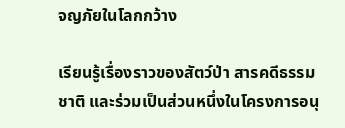จญภัยในโลกกว้าง

เรียนรู้เรื่องราวของสัตว์ป่า สารคดีธรรมชาติ และร่วมเป็นส่วนหนึ่งในโครงการอนุ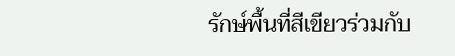รักษ์พื้นที่สีเขียวร่วมกับ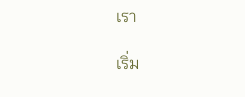เรา

เริ่ม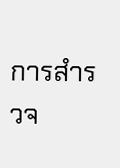การสำรวจ